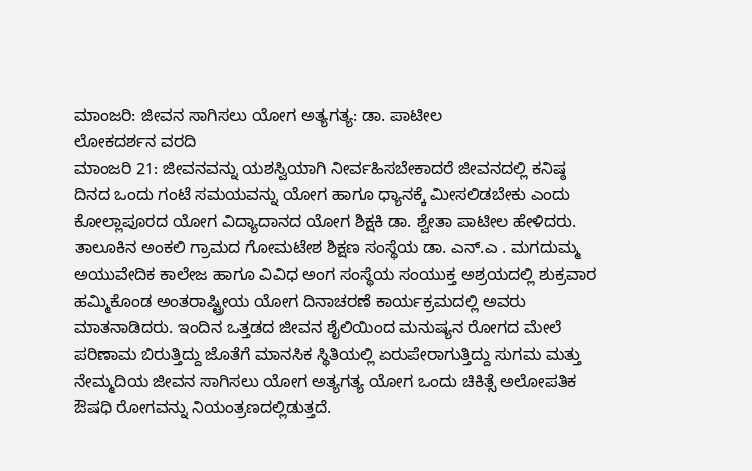ಮಾಂಜರಿ: ಜೀವನ ಸಾಗಿಸಲು ಯೋಗ ಅತ್ಯಗತ್ಯ: ಡಾ. ಪಾಟೀಲ
ಲೋಕದರ್ಶನ ವರದಿ
ಮಾಂಜರಿ 21: ಜೀವನವನ್ನು ಯಶಸ್ವಿಯಾಗಿ ನೀರ್ವಹಿಸಬೇಕಾದರೆ ಜೀವನದಲ್ಲಿ ಕನಿಷ್ಠ ದಿನದ ಒಂದು ಗಂಟೆ ಸಮಯವನ್ನು ಯೋಗ ಹಾಗೂ ಧ್ಯಾನಕ್ಕೆ ಮೀಸಲಿಡಬೇಕು ಎಂದು ಕೋಲ್ಲಾಪೂರದ ಯೋಗ ವಿದ್ಯಾದಾನದ ಯೋಗ ಶಿಕ್ಷಕಿ ಡಾ. ಶ್ವೇತಾ ಪಾಟೀಲ ಹೇಳಿದರು. ತಾಲೂಕಿನ ಅಂಕಲಿ ಗ್ರಾಮದ ಗೋಮಟೇಶ ಶಿಕ್ಷಣ ಸಂಸ್ಥೆಯ ಡಾ. ಎನ್.ಎ . ಮಗದುಮ್ಮ ಅಯುವೇದಿಕ ಕಾಲೇಜ ಹಾಗೂ ವಿವಿಧ ಅಂಗ ಸಂಸ್ಥೆಯ ಸಂಯುಕ್ತ ಅಶ್ರಯದಲ್ಲಿ ಶುಕ್ರವಾರ ಹಮ್ಮಿಕೊಂಡ ಅಂತರಾಷ್ಟ್ರೀಯ ಯೋಗ ದಿನಾಚರಣೆ ಕಾರ್ಯಕ್ರಮದಲ್ಲಿ ಅವರು ಮಾತನಾಡಿದರು. ಇಂದಿನ ಒತ್ತಡದ ಜೀವನ ಶೈಲಿಯಿಂದ ಮನುಷ್ಯನ ರೋಗದ ಮೇಲೆ ಪರಿಣಾಮ ಬಿರುತ್ತಿದ್ದು ಜೊತೆಗೆ ಮಾನಸಿಕ ಸ್ಥಿತಿಯಲ್ಲಿ ಏರುಪೇರಾಗುತ್ತಿದ್ದು ಸುಗಮ ಮತ್ತು ನೇಮ್ಮದಿಯ ಜೀವನ ಸಾಗಿಸಲು ಯೋಗ ಅತ್ಯಗತ್ಯ ಯೋಗ ಒಂದು ಚಿಕಿತ್ಸೆ ಅಲೋಪತಿಕ ಔಷಧಿ ರೋಗವನ್ನು ನಿಯಂತ್ರಣದಲ್ಲಿಡುತ್ತದೆ.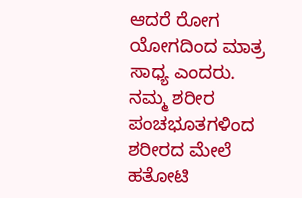ಆದರೆ ರೋಗ ಯೋಗದಿಂದ ಮಾತ್ರ ಸಾಧ್ಯ ಎಂದರು.
ನಮ್ಮ ಶರೀರ ಪಂಚಭೂತಗಳಿಂದ ಶರೀರದ ಮೇಲೆ ಹತೋಟಿ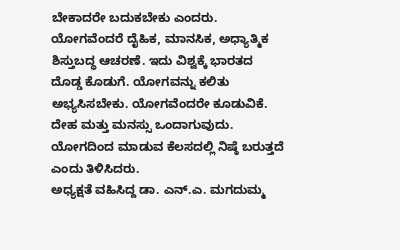ಬೇಕಾದರೇ ಬದುಕಬೇಕು ಎಂದರು. ಯೋಗವೆಂದರೆ ದೈಹಿಕ, ಮಾನಸಿಕ, ಅಧ್ಯಾತ್ಮಿಕ ಶಿಸ್ತುಬದ್ಧ ಆಚರಣೆ. ಇದು ವಿಶ್ವಕ್ಕೆ ಭಾರತದ ದೊಡ್ಡ ಕೊಡುಗೆ. ಯೋಗವನ್ನು ಕಲಿತು ಅಭ್ಯಸಿಸಬೇಕು. ಯೋಗವೆಂದರೇ ಕೂಡುವಿಕೆ. ದೇಹ ಮತ್ತು ಮನಸ್ಸು ಒಂದಾಗುವುದು. ಯೋಗದಿಂದ ಮಾಡುವ ಕೆಲಸದಲ್ಲಿ ನಿಷ್ಠೆ ಬರುತ್ತದೆ ಎಂದು ತಿಳಿಸಿದರು.
ಅಧ್ಯಕ್ಷತೆ ವಹಿಸಿದ್ದ ಡಾ. ಎನ್.ಎ. ಮಗದುಮ್ಮ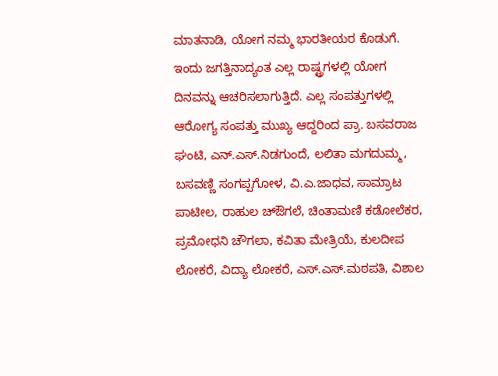ಮಾತನಾಡಿ, ಯೋಗ ನಮ್ಮ ಭಾರತೀಯರ ಕೊಡುಗೆ. ಇಂದು ಜಗತ್ತಿನಾದ್ಯಂತ ಎಲ್ಲ ರಾಷ್ಟ್ರಗಳಲ್ಲಿ ಯೋಗ ದಿನವನ್ನು ಆಚರಿಸಲಾಗುತ್ತಿದೆ. ಎಲ್ಲ ಸಂಪತ್ತುಗಳಲ್ಲಿ ಆರೋಗ್ಯ ಸಂಪತ್ತು ಮುಖ್ಯ ಆದ್ದರಿಂದ ಪ್ರಾ. ಬಸವರಾಜ ಘಂಟಿ, ಎನ್.ಎಸ್.ನಿಡಗುಂದೆ, ಲಲಿತಾ ಮಗದುಮ್ಮ, ಬಸವಣ್ಣಿ ಸಂಗಪ್ಪಗೋಳ, ವಿ.ಎ.ಜಾಧವ, ಸಾಮ್ರಾಟ ಪಾಟೀಲ, ರಾಹುಲ ಚ್ಔಗಲೆ, ಚಿಂತಾಮಣಿ ಕಡೋಲೆಕರ, ಪ್ರಮೋಧನಿ ಚೌಗಲಾ, ಕವಿತಾ ಮೇತ್ರಿಯೆ, ಕುಲದೀಪ ಲೋಕರೆ, ವಿದ್ಯಾ ಲೋಕರೆ, ಎಸ್.ಎಸ್.ಮಠಪತಿ, ವಿಶಾಲ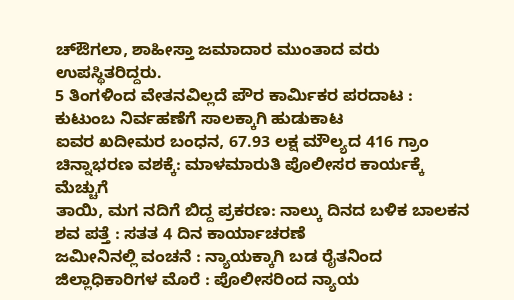ಚ್ಔಗಲಾ, ಶಾಹೀಸ್ತಾ ಜಮಾದಾರ ಮುಂತಾದ ವರು ಉಪಸ್ಥಿತರಿದ್ದರು.
5 ತಿಂಗಳಿಂದ ವೇತನವಿಲ್ಲದೆ ಪೌರ ಕಾರ್ಮಿಕರ ಪರದಾಟ : ಕುಟುಂಬ ನಿರ್ವಹಣೆಗೆ ಸಾಲಕ್ಕಾಗಿ ಹುಡುಕಾಟ
ಐವರ ಖದೀಮರ ಬಂಧನ, 67.93 ಲಕ್ಷ ಮೌಲ್ಯದ 416 ಗ್ರಾಂ ಚಿನ್ನಾಭರಣ ವಶಕ್ಕೆ: ಮಾಳಮಾರುತಿ ಪೊಲೀಸರ ಕಾರ್ಯಕ್ಕೆ ಮೆಚ್ಚುಗೆ
ತಾಯಿ, ಮಗ ನದಿಗೆ ಬಿದ್ದ ಪ್ರಕರಣ: ನಾಲ್ಕು ದಿನದ ಬಳಿಕ ಬಾಲಕನ ಶವ ಪತ್ತೆ : ಸತತ 4 ದಿನ ಕಾರ್ಯಾಚರಣೆ
ಜಮೀನಿನಲ್ಲಿ ವಂಚನೆ : ನ್ಯಾಯಕ್ಕಾಗಿ ಬಡ ರೈತನಿಂದ ಜಿಲ್ಲಾಧಿಕಾರಿಗಳ ಮೊರೆ : ಪೊಲೀಸರಿಂದ ನ್ಯಾಯ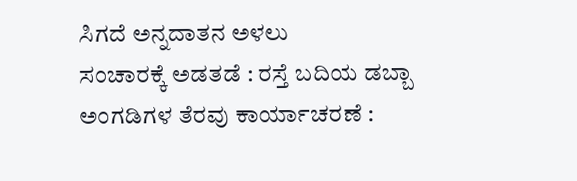ಸಿಗದೆ ಅನ್ನದಾತನ ಅಳಲು
ಸಂಚಾರಕ್ಕೆ ಅಡತಡೆ : ರಸ್ತೆ ಬದಿಯ ಡಬ್ಬಾ ಅಂಗಡಿಗಳ ತೆರವು ಕಾರ್ಯಾಚರಣೆ :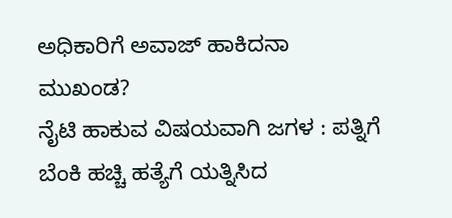ಅಧಿಕಾರಿಗೆ ಅವಾಜ್ ಹಾಕಿದನಾ ಮುಖಂಡ?
ನೈಟಿ ಹಾಕುವ ವಿಷಯವಾಗಿ ಜಗಳ : ಪತ್ನಿಗೆ ಬೆಂಕಿ ಹಚ್ಚಿ ಹತ್ಯೆಗೆ ಯತ್ನಿಸಿದ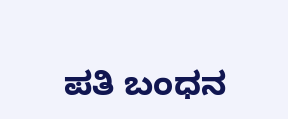ಪತಿ ಬಂಧನ